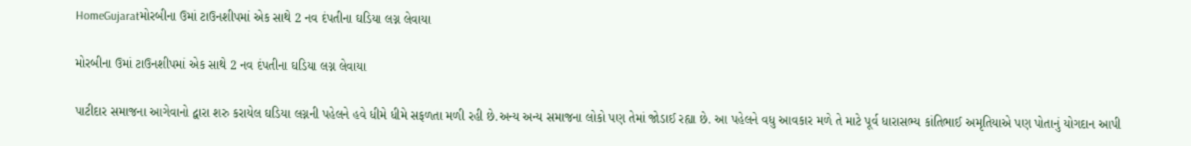HomeGujaratમોરબીના ઉમાં ટાઉનશીપમાં એક સાથે 2 નવ દંપતીના ઘડિયા લગ્ન લેવાયા

મોરબીના ઉમાં ટાઉનશીપમાં એક સાથે 2 નવ દંપતીના ઘડિયા લગ્ન લેવાયા

પાટીદાર સમાજના આગેવાનો દ્વારા શરુ કરાયેલ ઘડિયા લગ્નની પહેલને હવે ધીમે ધીમે સફળતા મળી રહી છે.અન્ય અન્ય સમાજના લોકો પણ તેમાં જોડાઈ રહ્યા છે. આ પહેલને વધુ આવકાર મળે તે માટે પૂર્વ ધારાસભ્ય કાંતિભાઈ અમૃતિયાએ પણ પોતાનું યોગદાન આપી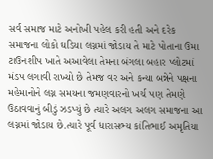સર્વ સમાજ માટે અનોખી પહેલ કરી હતી અને દરેક સમાજના લોકો ઘડિયા લગ્નમાં જોડાય તે માટે પોતાના ઉમા ટાઉનશીપ ખાતે અઆવેલા તેમના બંગલા બહાર પ્લોટમાં મંડપ લગાવી રાખ્યો છે તેમજ વર અને કન્યા બન્નેને પક્ષના મહેમાનોને લગ્ન સમયના જમણવારનો ખર્ચ પણ તેમણે ઉઠાવવાનું બીડું ઝડપ્યું છે ત્યારે અલગ અલગ સમાજના આ લગ્નમાં જોડાય છે.ત્યારે પૂર્વ ધારાસભ્ય કાંતિભાઈ અમૃતિયા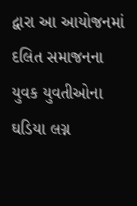દ્વારા આ આયોજનમાં દલિત સમાજનના યુવક યુવતીઓના ઘડિયા લગ્ન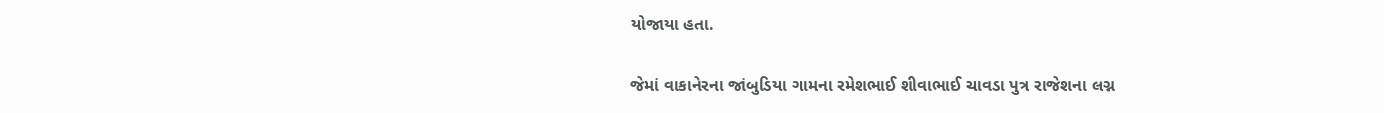યોજાયા હતા.

જેમાં વાકાનેરના જાંબુડિયા ગામના રમેશભાઈ શીવાભાઈ ચાવડા પુત્ર રાજેશના લગ્ન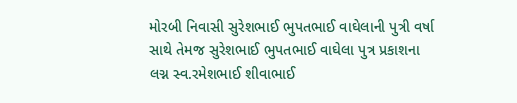મોરબી નિવાસી સુરેશભાઈ ભુપતભાઈ વાઘેલાની પુત્રી વર્ષા સાથે તેમજ સુરેશભાઈ ભુપતભાઈ વાઘેલા પુત્ર પ્રકાશના લગ્ન સ્વ.રમેશભાઈ શીવાભાઈ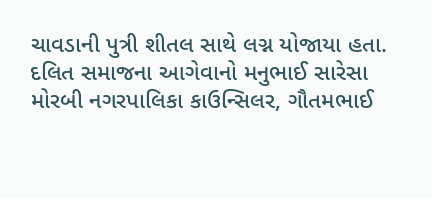ચાવડાની પુત્રી શીતલ સાથે લગ્ન યોજાયા હતા. દલિત સમાજના આગેવાનો મનુભાઈ સારેસા મોરબી નગરપાલિકા કાઉન્સિલર, ગૌતમભાઈ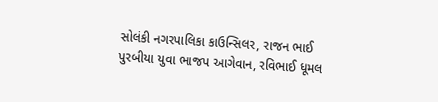સોલંકી નગરપાલિકા કાઉન્સિલર, રાજન ભાઈ પુરબીયા યુવા ભાજપ આગેવાન, રવિભાઈ ધૂમલ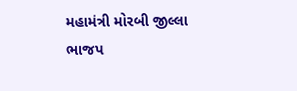મહામંત્રી મોરબી જીલ્લા ભાજપ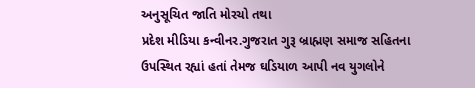અનુસૂચિત જાતિ મોરચો તથા
પ્રદેશ મીડિયા કન્વીનર.ગુજરાત ગુરૂ બ્રાહ્મણ સમાજ સહિતના ઉપસ્થિત રહ્યાં હતાં તેમજ ઘડિયાળ આપી નવ યુગલોને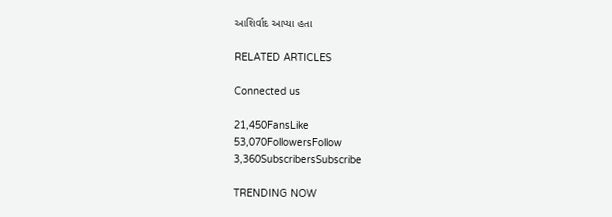આશિર્વાદ આપ્યા હતા

RELATED ARTICLES

Connected us

21,450FansLike
53,070FollowersFollow
3,360SubscribersSubscribe

TRENDING NOW